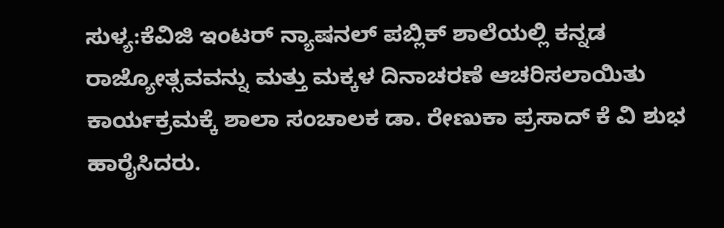ಸುಳ್ಯ:ಕೆವಿಜಿ ಇಂಟರ್ ನ್ಯಾಷನಲ್ ಪಬ್ಲಿಕ್ ಶಾಲೆಯಲ್ಲಿ ಕನ್ನಡ ರಾಜ್ಯೋತ್ಸವವನ್ನು ಮತ್ತು ಮಕ್ಕಳ ದಿನಾಚರಣೆ ಆಚರಿಸಲಾಯಿತು ಕಾರ್ಯಕ್ರಮಕ್ಕೆ ಶಾಲಾ ಸಂಚಾಲಕ ಡಾ. ರೇಣುಕಾ ಪ್ರಸಾದ್ ಕೆ ವಿ ಶುಭ ಹಾರೈಸಿದರು.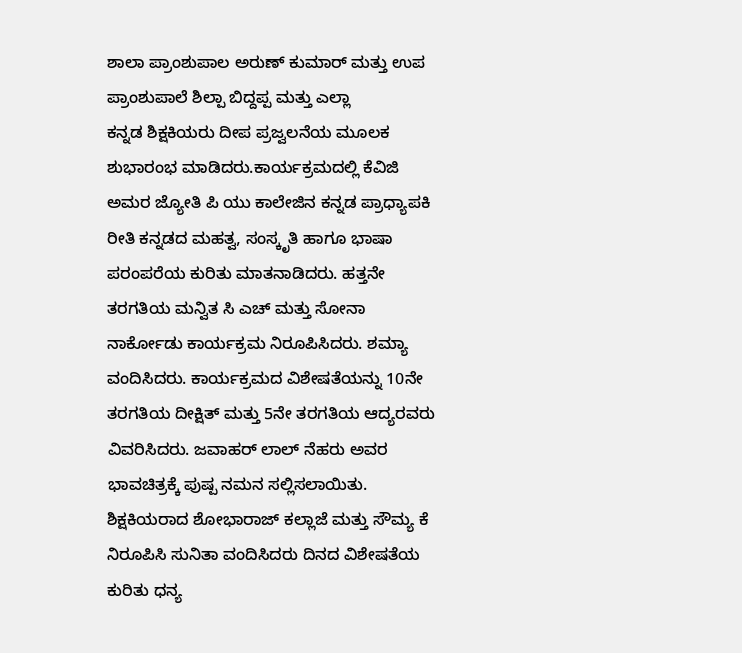ಶಾಲಾ ಪ್ರಾಂಶುಪಾಲ ಅರುಣ್ ಕುಮಾರ್ ಮತ್ತು ಉಪ ಪ್ರಾಂಶುಪಾಲೆ ಶಿಲ್ಪಾ ಬಿದ್ದಪ್ಪ ಮತ್ತು ಎಲ್ಲಾ
ಕನ್ನಡ ಶಿಕ್ಷಕಿಯರು ದೀಪ ಪ್ರಜ್ವಲನೆಯ ಮೂಲಕ ಶುಭಾರಂಭ ಮಾಡಿದರು.ಕಾರ್ಯಕ್ರಮದಲ್ಲಿ ಕೆವಿಜಿ ಅಮರ ಜ್ಯೋತಿ ಪಿ ಯು ಕಾಲೇಜಿನ ಕನ್ನಡ ಪ್ರಾಧ್ಯಾಪಕಿ ರೀತಿ ಕನ್ನಡದ ಮಹತ್ವ, ಸಂಸ್ಕೃತಿ ಹಾಗೂ ಭಾಷಾ ಪರಂಪರೆಯ ಕುರಿತು ಮಾತನಾಡಿದರು. ಹತ್ತನೇ ತರಗತಿಯ ಮನ್ವಿತ ಸಿ ಎಚ್ ಮತ್ತು ಸೋನಾ ನಾರ್ಕೋಡು ಕಾರ್ಯಕ್ರಮ ನಿರೂಪಿಸಿದರು. ಶಮ್ಯಾ ವಂದಿಸಿದರು. ಕಾರ್ಯಕ್ರಮದ ವಿಶೇಷತೆಯನ್ನು 10ನೇ ತರಗತಿಯ ದೀಕ್ಷಿತ್ ಮತ್ತು 5ನೇ ತರಗತಿಯ ಆದ್ಯರವರು ವಿವರಿಸಿದರು. ಜವಾಹರ್ ಲಾಲ್ ನೆಹರು ಅವರ ಭಾವಚಿತ್ರಕ್ಕೆ ಪುಷ್ಪ ನಮನ ಸಲ್ಲಿಸಲಾಯಿತು. ಶಿಕ್ಷಕಿಯರಾದ ಶೋಭಾರಾಜ್ ಕಲ್ಲಾಜೆ ಮತ್ತು ಸೌಮ್ಯ ಕೆ ನಿರೂಪಿಸಿ ಸುನಿತಾ ವಂದಿಸಿದರು ದಿನದ ವಿಶೇಷತೆಯ ಕುರಿತು ಧನ್ಯ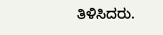ತಿಳಿಸಿದರು.